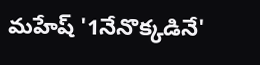మహేష్ '1నేనొక్కడినే'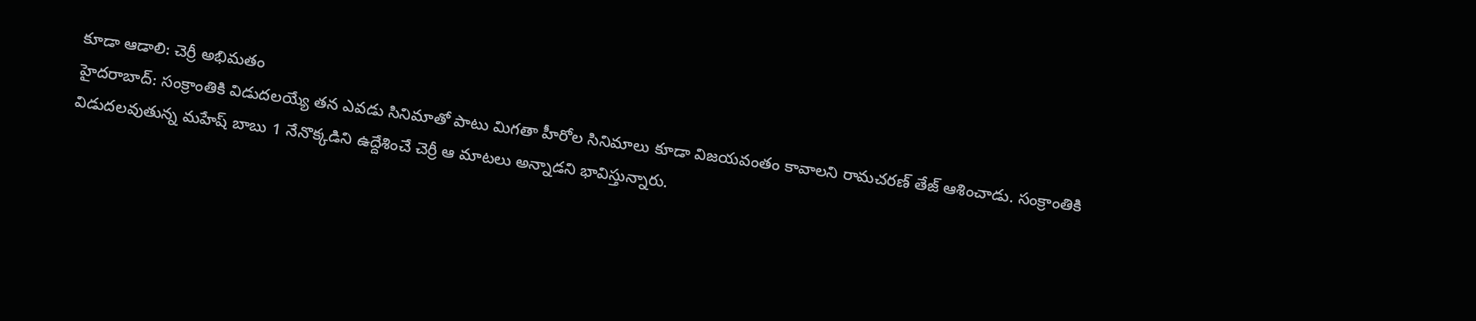కూడా ఆడాలి: చెర్రీ అభిమతం
హైదరాబాద్: సంక్రాంతికి విడుదలయ్యే తన ఎవడు సినిమాతో పాటు మిగతా హీరోల సినిమాలు కూడా విజయవంతం కావాలని రామచరణ్ తేజ్ ఆశించాడు. సంక్రాంతికి విడుదలవుతున్న మహేష్ బాబు 1 నేనొక్కడిని ఉద్దేశించే చెర్రీ ఆ మాటలు అన్నాడని భావిస్తున్నారు.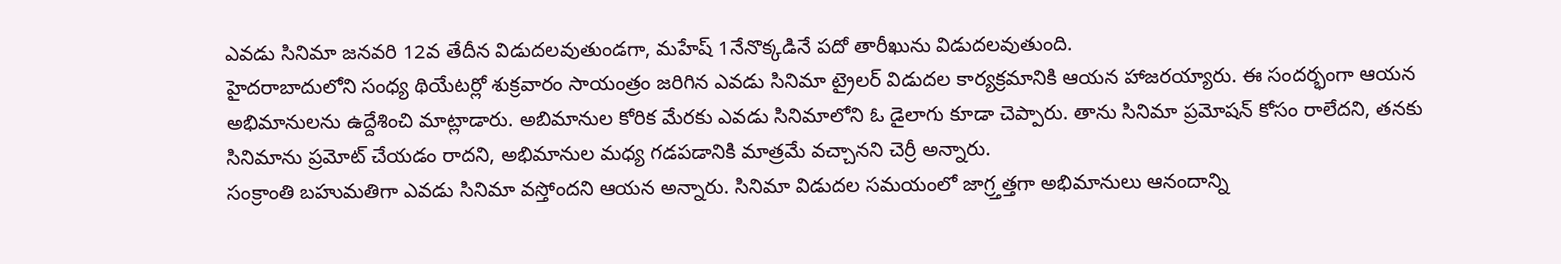ఎవడు సినిమా జనవరి 12వ తేదీన విడుదలవుతుండగా, మహేష్ 1నేనొక్కడినే పదో తారీఖును విడుదలవుతుంది.
హైదరాబాదులోని సంధ్య థియేటర్లో శుక్రవారం సాయంత్రం జరిగిన ఎవడు సినిమా ట్రైలర్ విడుదల కార్యక్రమానికి ఆయన హాజరయ్యారు. ఈ సందర్భంగా ఆయన అభిమానులను ఉద్దేశించి మాట్లాడారు. అబిమానుల కోరిక మేరకు ఎవడు సినిమాలోని ఓ డైలాగు కూడా చెప్పారు. తాను సినిమా ప్రమోషన్ కోసం రాలేదని, తనకు సినిమాను ప్రమోట్ చేయడం రాదని, అభిమానుల మధ్య గడపడానికి మాత్రమే వచ్చానని చెర్రీ అన్నారు.
సంక్రాంతి బహుమతిగా ఎవడు సినిమా వస్తోందని ఆయన అన్నారు. సినిమా విడుదల సమయంలో జాగ్ర్తత్తగా అభిమానులు ఆనందాన్ని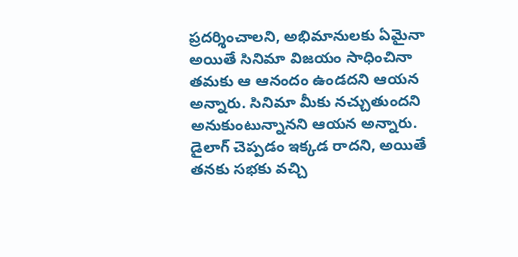ప్రదర్శించాలని, అభిమానులకు ఏమైనా అయితే సినిమా విజయం సాధించినా తమకు ఆ ఆనందం ఉండదని ఆయన అన్నారు. సినిమా మీకు నచ్చుతుందని అనుకుంటున్నానని ఆయన అన్నారు.
డైలాగ్ చెప్పడం ఇక్కడ రాదని, అయితే తనకు సభకు వచ్చి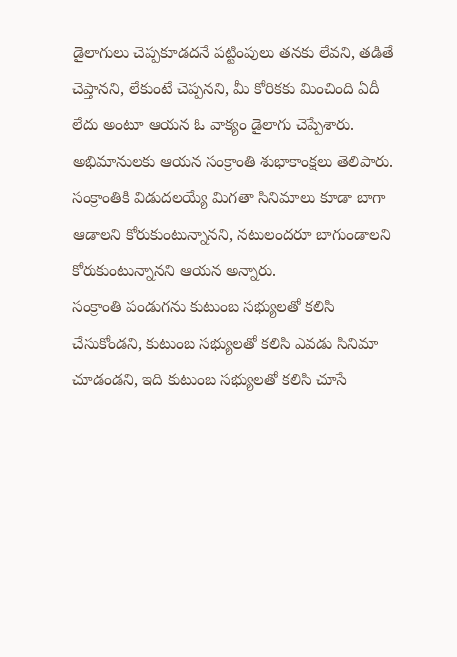డైలాగులు చెప్పకూడదనే పట్టింపులు తనకు లేవని, తడితే చెప్తానని, లేకుంటే చెప్పనని, మీ కోరికకు మించింది ఏదీ లేదు అంటూ ఆయన ఓ వాక్యం డైలాగు చెప్పేశారు. అభిమానులకు ఆయన సంక్రాంతి శుభాకాంక్షలు తెలిపారు. సంక్రాంతికి విడుదలయ్యే మిగతా సినిమాలు కూడా బాగా ఆడాలని కోరుకుంటున్నానని, నటులందరూ బాగుండాలని కోరుకుంటున్నానని ఆయన అన్నారు.
సంక్రాంతి పండుగను కుటుంబ సభ్యులతో కలిసి చేసుకోండని, కుటుంబ సభ్యులతో కలిసి ఎవడు సినిమా చూడండని, ఇది కుటుంబ సభ్యులతో కలిసి చూసే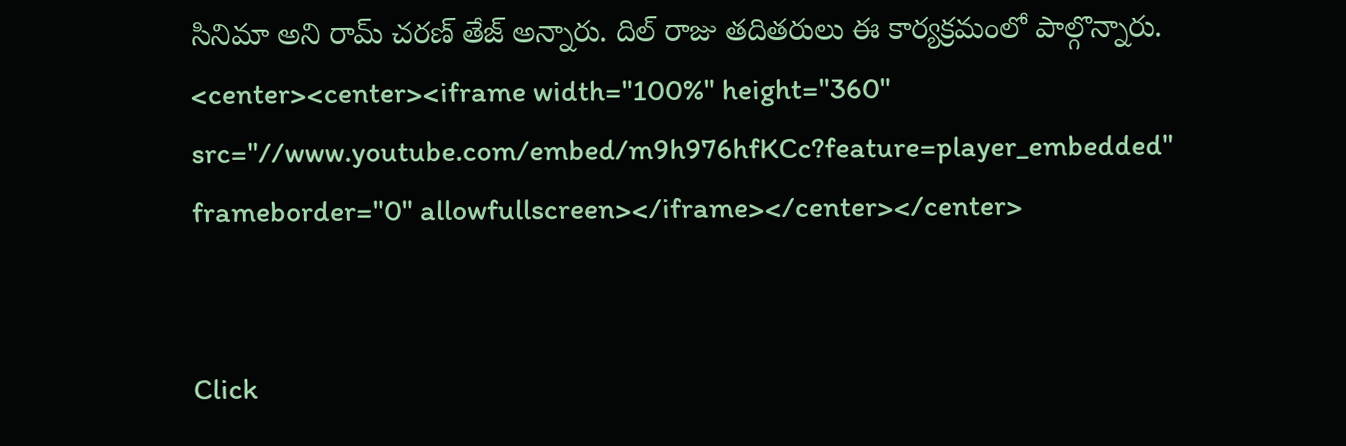సినిమా అని రామ్ చరణ్ తేజ్ అన్నారు. దిల్ రాజు తదితరులు ఈ కార్యక్రమంలో పాల్గొన్నారు.
<center><center><iframe width="100%" height="360" src="//www.youtube.com/embed/m9h976hfKCc?feature=player_embedded" frameborder="0" allowfullscreen></iframe></center></center>


Click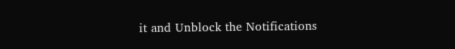it and Unblock the Notifications